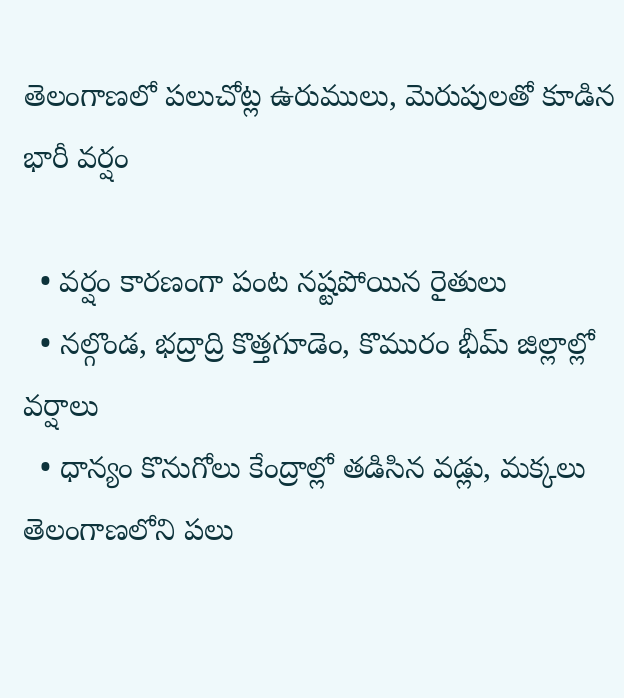తెలంగాణలో పలుచోట్ల ఉరుములు, మెరుపులతో కూడిన భారీ వర్షం

  • వర్షం కారణంగా పంట నష్టపోయిన రైతులు
  • నల్గొండ, భద్రాద్రి కొత్తగూడెం, కొమురం భీమ్ జిల్లాల్లో వర్షాలు
  • ధాన్యం కొనుగోలు కేంద్రాల్లో తడిసిన వడ్లు, మక్కలు
తెలంగాణలోని పలు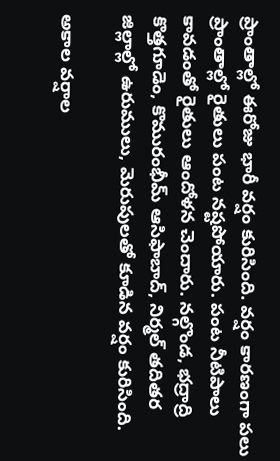ప్రాంతాల్లో ఈరోజు భారీ వర్షం కురిసింది. వర్షం కారణంగా పలు ప్రాంతాల్లో రైతులు పంట నష్టపోయారు. పంట నీటిపాలు కావడంతో రైతులు ఆందోళన చెందారు. నల్గొండ, భద్రాద్రి కొత్తగూడెం, కొమురంభీమ్ ఆసిఫాబాద్, నిర్మల్ తదితర జిల్లాల్లో ఉరుములు, మెరుపులతో కూడిన వర్షం కురిసింది.

అకాల వర్షాల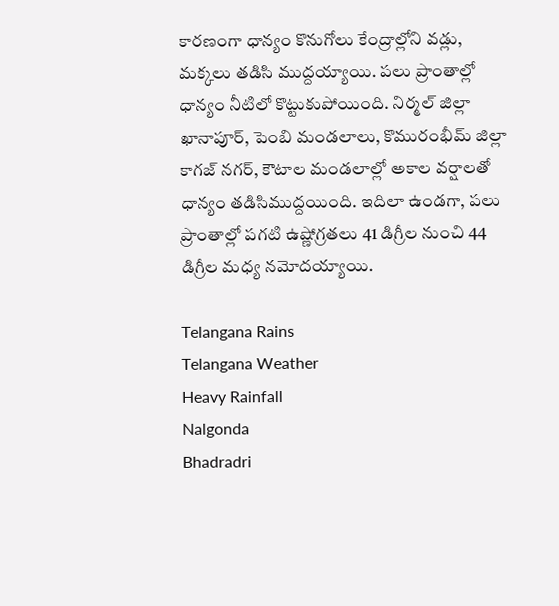కారణంగా ధాన్యం కొనుగోలు కేంద్రాల్లోని వడ్లు, మక్కలు తడిసి ముద్దయ్యాయి. పలు ప్రాంతాల్లో ధాన్యం నీటిలో కొట్టుకుపోయింది. నిర్మల్ జిల్లా ఖానాపూర్, పెంబి మండలాలు, కొమురంభీమ్ జిల్లా కాగజ్ నగర్, కౌటాల మండలాల్లో అకాల వర్షాలతో ధాన్యం తడిసిముద్దయింది. ఇదిలా ఉండగా, పలు ప్రాంతాల్లో పగటి ఉష్ణోగ్రతలు 41 డిగ్రీల నుంచి 44 డిగ్రీల మధ్య నమోదయ్యాయి.

Telangana Rains
Telangana Weather
Heavy Rainfall
Nalgonda
Bhadradri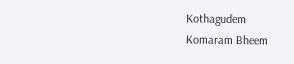Kothagudem
Komaram Bheem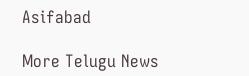Asifabad

More Telugu News